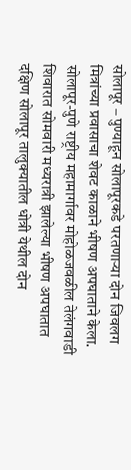सोलापूर – पुण्याहून सोलापूरकडे परतणाऱ्या दोन जिवलग मित्रांच्या प्रवासाचा शेवट काळाने भीषण अपघाताने केला. सोलापूर-पुणे राष्ट्रीय महामार्गावर मोहोळजवळील तेलंगवाडी शिवारात सोमवारी मध्यरात्री झालेल्या भीषण अपघातात दक्षिण सोलापूर तालुक्यातील धोत्री येथील दोन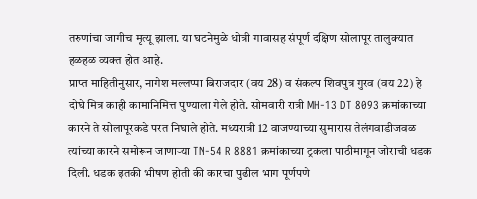तरुणांचा जागीच मृत्यू झाला. या घटनेमुळे धोत्री गावासह संपूर्ण दक्षिण सोलापूर तालुक्यात हळहळ व्यक्त होत आहे.
प्राप्त माहितीनुसार, नागेश मल्लप्पा बिराजदार (वय 28) व संकल्प शिवपुत्र गुरव (वय 22) हे दोघे मित्र काही कामानिमित्त पुण्याला गेले होते. सोमवारी रात्री MH-13 DT 8093 क्रमांकाच्या कारने ते सोलापूरकडे परत निघाले होते. मध्यरात्री 12 वाजण्याच्या सुमारास तेलंगवाडीजवळ त्यांच्या कारने समोरून जाणाऱ्या TN-54 R 8881 क्रमांकाच्या ट्रकला पाठीमागून जोराची धडक दिली. धडक इतकी भीषण होती की कारचा पुढील भाग पूर्णपणे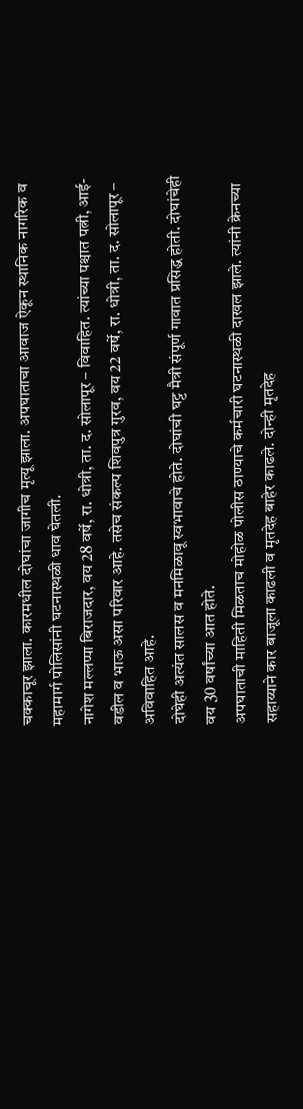चक्काचूर झाला. कारमधील दोघांचा जागीच मृत्यू झाला. अपघाताचा आवाज ऐकून स्थानिक नागरिक व महामार्ग पोलिसांनी घटनास्थळी धाव घेतली.
नागेश मल्लप्पा बिराजदार, वय 28 वर्षे, रा. धोत्री, ता. द. सोलापूर – विवाहित. त्यांच्या पश्चात पत्नी, आई-वडील व भाऊ असा परिवार आहे. तसेच संकल्प शिवपुत्र गुरव, वय 22 वर्षे, रा. धोत्री, ता. द. सोलापूर – अविवाहित आहे.
दोघेही अत्यंत सालस व मनमिळावू स्वभावाचे होते. दोघांची घट्ट मैत्री संपूर्ण गावात प्रसिद्ध होती. दोघांचेही वय 30 वर्षांच्या आत होते.
अपघाताची माहिती मिळताच मोहोळ पोलीस ठाण्याचे कर्मचारी घटनास्थळी दाखल झाले. त्यांनी क्रेनच्या सहाय्याने कार बाजूला काढली व मृतदेह बाहेर काढले. दोन्ही मृतदेह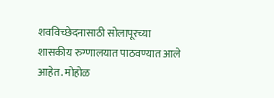शवविच्छेदनासाठी सोलापूरच्या शासकीय रुग्णालयात पाठवण्यात आले आहेत. मोहोळ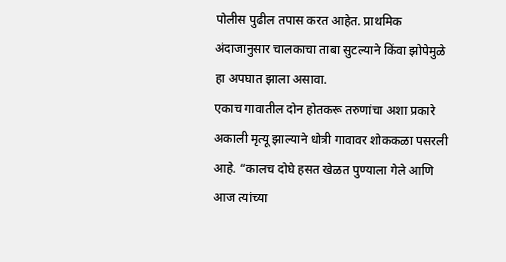पोलीस पुढील तपास करत आहेत. प्राथमिक अंदाजानुसार चालकाचा ताबा सुटल्याने किंवा झोपेमुळे हा अपघात झाला असावा.
एकाच गावातील दोन होतकरू तरुणांचा अशा प्रकारे अकाली मृत्यू झाल्याने धोत्री गावावर शोककळा पसरली आहे. “कालच दोघे हसत खेळत पुण्याला गेले आणि आज त्यांच्या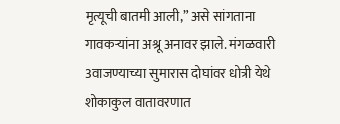मृत्यूची बातमी आली,” असे सांगताना गावकऱ्यांना अश्रू अनावर झाले. मंगळवारी 3वाजण्याच्या सुमारास दोघांवर धोत्री येथे शोकाकुल वातावरणात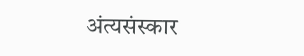अंत्यसंस्कार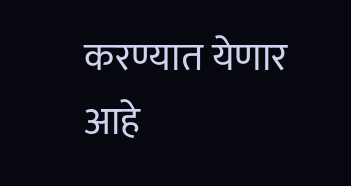करण्यात येणार आहे